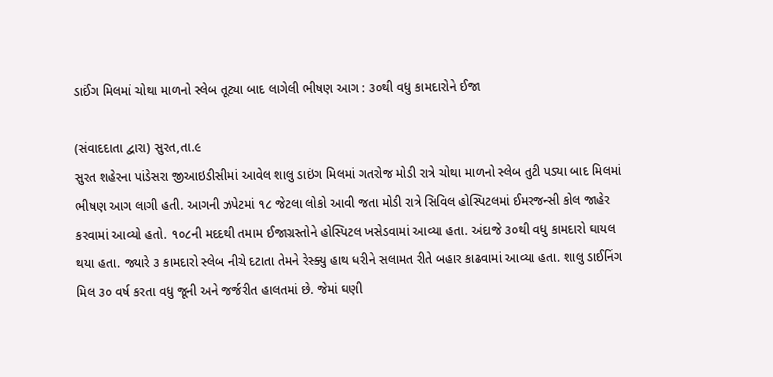ડાઈંગ મિલમાં ચોથા માળનો સ્લેબ તૂટ્યા બાદ લાગેલી ભીષણ આગ : ૩૦થી વધુ કામદારોને ઈજા

(સંવાદદાતા દ્વારા) સુરત,તા.૯
સુરત શહેરના પાંડેસરા જીઆઇડીસીમાં આવેલ શાલુ ડાઇંગ મિલમાં ગતરોજ મોડી રાત્રે ચોથા માળનો સ્લેબ તુટી પડ્યા બાદ મિલમાં ભીષણ આગ લાગી હતી. આગની ઝપેટમાં ૧૮ જેટલા લોકો આવી જતા મોડી રાત્રે સિવિલ હોસ્પિટલમાં ઈમરજન્સી કોલ જાહેર કરવામાં આવ્યો હતો. ૧૦૮ની મદદથી તમામ ઈજાગ્રસ્તોને હોસ્પિટલ ખસેડવામાં આવ્યા હતા. અંદાજે ૩૦થી વધુ કામદારો ઘાયલ થયા હતા. જ્યારે ૩ કામદારો સ્લેબ નીચે દટાતા તેમને રેસ્ક્યુ હાથ ધરીને સલામત રીતે બહાર કાઢવામાં આવ્યા હતા. શાલુ ડાઈનિંગ મિલ ૩૦ વર્ષ કરતા વધુ જૂની અને જર્જરીત હાલતમાં છે. જેમાં ઘણી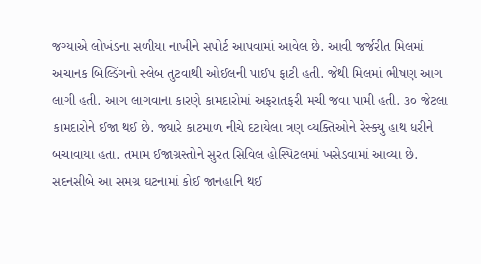જગ્યાએ લોખંડના સળીયા નાખીને સપોર્ટ આપવામાં આવેલ છે. આવી જર્જરીત મિલમાં અચાનક બિલ્ડિંગનો સ્લેબ તુટવાથી ઓઈલની પાઈપ ફાટી હતી. જેથી મિલમાં ભીષણ આગ લાગી હતી. આગ લાગવાના કારણે કામદારોમાં અફરાતફરી મચી જવા પામી હતી. ૩૦ જેટલા કામદારોને ઈજા થઈ છે. જ્યારે કાટમાળ નીચે દટાયેલા ત્રણ વ્યક્તિઓને રેસ્ક્યુ હાથ ધરીને બચાવાયા હતા. તમામ ઈજાગ્રસ્તોને સુરત સિવિલ હોસ્પિટલમાં ખસેડવામાં આવ્યા છે. સદનસીબે આ સમગ્ર ઘટનામાં કોઈ જાનહાનિ થઈ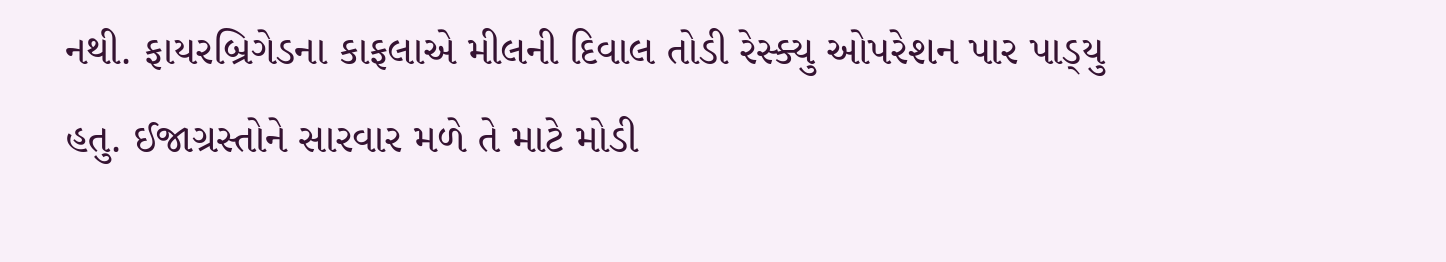નથી. ફાયરબ્રિગેડના કાફલાએ મીલની દિવાલ તોડી રેસ્ક્યુ ઓપરેશન પાર પાડ્‌યુ હતુ. ઈજાગ્રસ્તોને સારવાર મળે તે માટે મોડી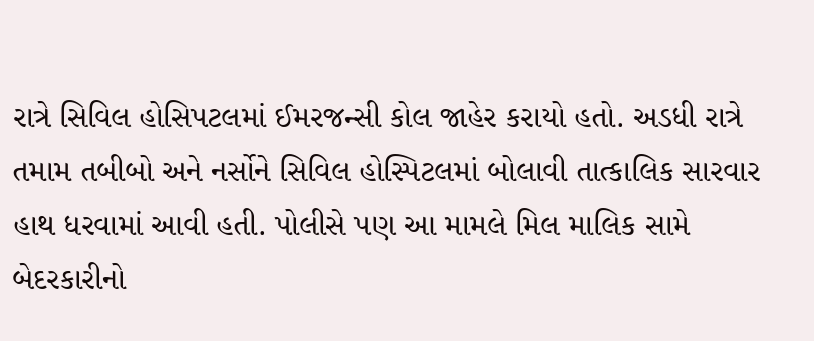રાત્રે સિવિલ હોસિપટલમાં ઈમરજન્સી કોલ જાહેર કરાયો હતો. અડધી રાત્રે તમામ તબીબો અને નર્સોને સિવિલ હોસ્પિટલમાં બોલાવી તાત્કાલિક સારવાર હાથ ધરવામાં આવી હતી. પોલીસે પણ આ મામલે મિલ માલિક સામે બેદરકારીનો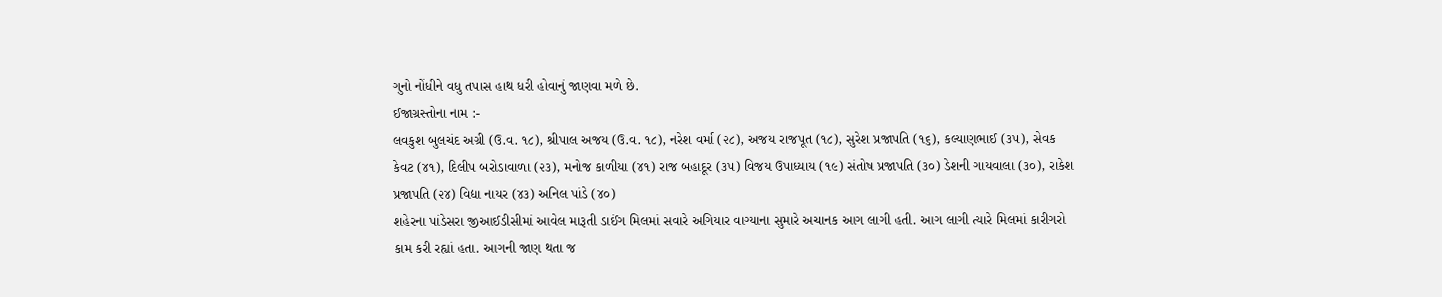ગુનો નોંધીને વધુ તપાસ હાથ ધરી હોવાનું જાણવા મળે છે.
ઈજાગ્રસ્તોના નામ :-
લવકુશ બુલચંદ અગ્રી (ઉ.વ. ૧૮), શ્રીપાલ અજય (ઉ.વ. ૧૮), નરેશ વર્મા (૨૮), અજય રાજપૂત (૧૮), સુરેશ પ્રજાપતિ (૧૬), કલ્યાણભાઈ (૩૫), સેવક કેવટ (૪૧), દિલીપ બરોડાવાળા (૨૩), મનોજ કાળીયા (૪૧) રાજ બહાદૂર (૩૫) વિજય ઉપાધ્યાય (૧૯) સંતોષ પ્રજાપતિ (૩૦) ડેશની ગાયવાલા (૩૦), રાકેશ પ્રજાપતિ (૨૪) વિદ્યા નાયર (૪૩) અનિલ પાંડે (૪૦)
શહેરના પાંડેસરા જીઆઈડીસીમાં આવેલ મારૂતી ડાઈંગ મિલમાં સવારે અગિયાર વાગ્યાના સુમારે અચાનક આગ લાગી હતી. આગ લાગી ત્યારે મિલમાં કારીગરો કામ કરી રહ્યાં હતા. આગની જાણ થતા જ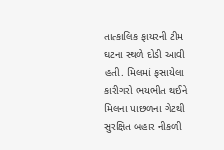તાત્કાલિક ફાયરની ટીમ ઘટના સ્થળે દોડી આવી હતી. મિલમાં ફસાયેલા કારીગરો ભયભીત થઈને મિલના પાછળના ગેટથી સુરક્ષિત બહાર નીકળી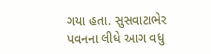ગયા હતા. સુસવાટાભેર પવનના લીધે આગ વધુ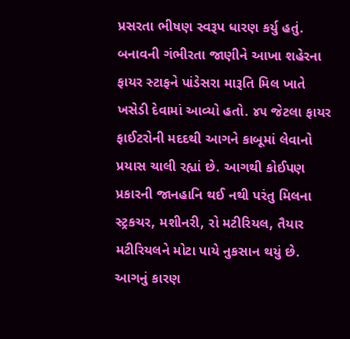પ્રસરતા ભીષણ સ્વરૂપ ધારણ કર્યુ હતું. બનાવની ગંભીરતા જાણીને આખા શહેરના ફાયર સ્ટાફને પાંડેસરા મારૂતિ મિલ ખાતે ખસેડી દેવામાં આવ્યો હતો. ૪૫ જેટલા ફાયર ફાઈટરોની મદદથી આગને કાબૂમાં લેવાનો પ્રયાસ ચાલી રહ્યાં છે. આગથી કોઈપણ પ્રકારની જાનહાનિ થઈ નથી પરંતુ મિલના સ્ટ્રકચર, મશીનરી, રો મટીરિયલ, તૈયાર મટીરિયલને મોટા પાયે નુકસાન થયું છે. આગનું કારણ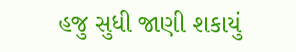હજુ સુધી જાણી શકાયું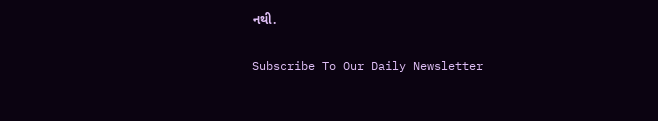નથી.

Subscribe To Our Daily Newsletter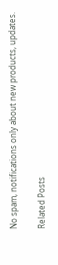No spam, notifications only about new products, updates.

Related Posts